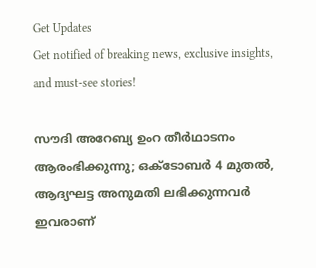Get Updates
Get notified of breaking news, exclusive insights, and must-see stories!

സൗദി അറേബ്യ ഉംറ തീര്‍ഥാടനം ആരംഭിക്കുന്നു; ഒക്ടോബര്‍ 4 മുതല്‍, ആദ്യഘട്ട അനുമതി ലഭിക്കുന്നവര്‍ ഇവരാണ്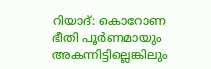റിയാദ്: കൊറോണ ഭീതി പൂര്‍ണമായും അകന്നിട്ടില്ലെങ്കിലും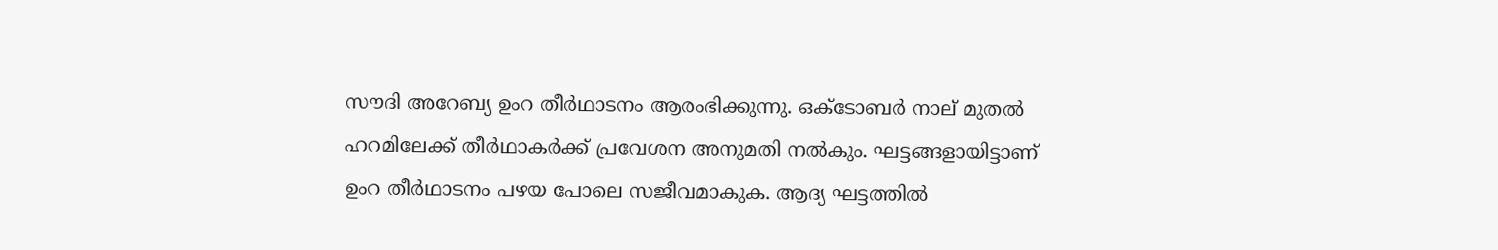സൗദി അറേബ്യ ഉംറ തീര്‍ഥാടനം ആരംഭിക്കുന്നു. ഒക്ടോബര്‍ നാല് മുതല്‍ ഹറമിലേക്ക് തീര്‍ഥാകര്‍ക്ക് പ്രവേശന അനുമതി നല്‍കും. ഘട്ടങ്ങളായിട്ടാണ് ഉംറ തീര്‍ഥാടനം പഴയ പോലെ സജീവമാകുക. ആദ്യ ഘട്ടത്തില്‍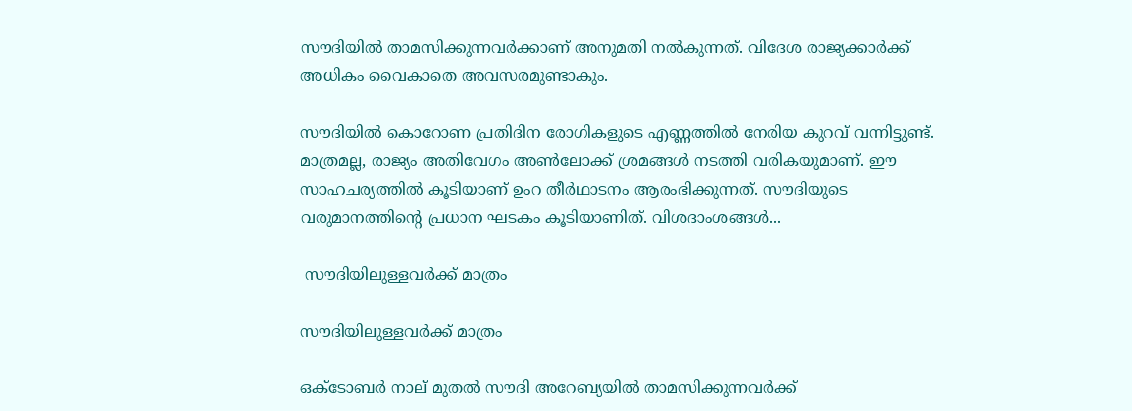സൗദിയില്‍ താമസിക്കുന്നവര്‍ക്കാണ് അനുമതി നല്‍കുന്നത്. വിദേശ രാജ്യക്കാര്‍ക്ക് അധികം വൈകാതെ അവസരമുണ്ടാകും.

സൗദിയില്‍ കൊറോണ പ്രതിദിന രോഗികളുടെ എണ്ണത്തില്‍ നേരിയ കുറവ് വന്നിട്ടുണ്ട്. മാത്രമല്ല, രാജ്യം അതിവേഗം അണ്‍ലോക്ക് ശ്രമങ്ങള്‍ നടത്തി വരികയുമാണ്. ഈ സാഹചര്യത്തില്‍ കൂടിയാണ് ഉംറ തീര്‍ഥാടനം ആരംഭിക്കുന്നത്. സൗദിയുടെ വരുമാനത്തിന്റെ പ്രധാന ഘടകം കൂടിയാണിത്. വിശദാംശങ്ങള്‍...

 സൗദിയിലുള്ളവര്‍ക്ക് മാത്രം

സൗദിയിലുള്ളവര്‍ക്ക് മാത്രം

ഒക്ടോബര്‍ നാല് മുതല്‍ സൗദി അറേബ്യയില്‍ താമസിക്കുന്നവര്‍ക്ക്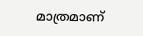മാത്രമാണ്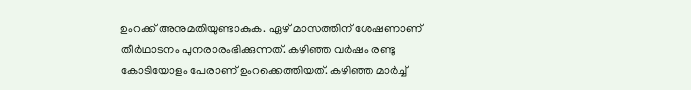ഉംറക്ക് അനുമതിയുണ്ടാകുക. ഏഴ് മാസത്തിന് ശേഷണാണ് തീര്‍ഥാടനം പുനരാരംഭിക്കുന്നത്. കഴിഞ്ഞ വര്‍ഷം രണ്ടു കോടിയോളം പേരാണ് ഉംറക്കെത്തിയത്. കഴിഞ്ഞ മാര്‍ച്ച്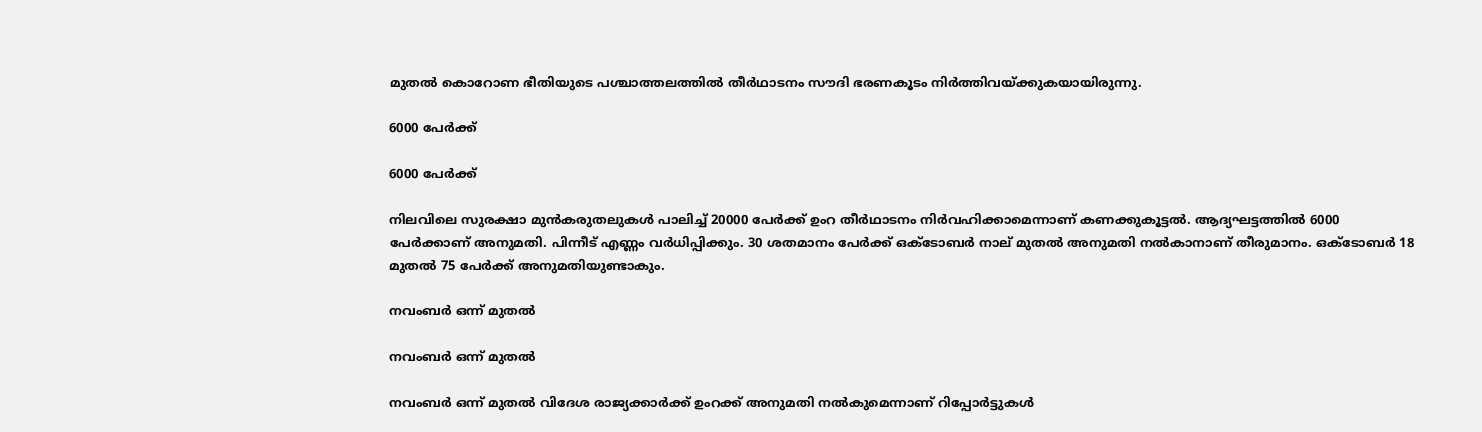മുതല്‍ കൊറോണ ഭീതിയുടെ പശ്ചാത്തലത്തില്‍ തീര്‍ഥാടനം സൗദി ഭരണകൂടം നിര്‍ത്തിവയ്ക്കുകയായിരുന്നു.

6000 പേര്‍ക്ക്

6000 പേര്‍ക്ക്

നിലവിലെ സുരക്ഷാ മുന്‍കരുതലുകള്‍ പാലിച്ച് 20000 പേര്‍ക്ക് ഉംറ തീര്‍ഥാടനം നിര്‍വഹിക്കാമെന്നാണ് കണക്കുകൂട്ടല്‍. ആദ്യഘട്ടത്തില്‍ 6000 പേര്‍ക്കാണ് അനുമതി. പിന്നീട് എണ്ണം വര്‍ധിപ്പിക്കും. 30 ശതമാനം പേര്‍ക്ക് ഒക്ടോബര്‍ നാല് മുതല്‍ അനുമതി നല്‍കാനാണ് തീരുമാനം. ഒക്ടോബര്‍ 18 മുതല്‍ 75 പേര്‍ക്ക് അനുമതിയുണ്ടാകും.

നവംബര്‍ ഒന്ന് മുതല്‍

നവംബര്‍ ഒന്ന് മുതല്‍

നവംബര്‍ ഒന്ന് മുതല്‍ വിദേശ രാജ്യക്കാര്‍ക്ക് ഉംറക്ക് അനുമതി നല്‍കുമെന്നാണ് റിപ്പോര്‍ട്ടുകള്‍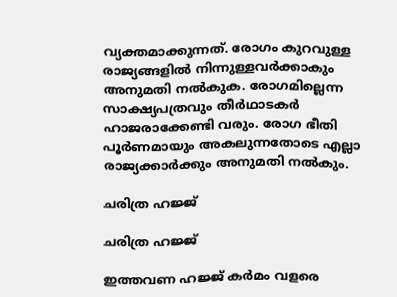വ്യക്തമാക്കുന്നത്. രോഗം കുറവുള്ള രാജ്യങ്ങളില്‍ നിന്നുള്ളവര്‍ക്കാകും അനുമതി നല്‍കുക. രോഗമില്ലെന്ന സാക്ഷ്യപത്രവും തീര്‍ഥാടകര്‍ ഹാജരാക്കേണ്ടി വരും. രോഗ ഭീതി പൂര്‍ണമായും അകലുന്നതോടെ എല്ലാ രാജ്യക്കാര്‍ക്കും അനുമതി നല്‍കും.

ചരിത്ര ഹജ്ജ്

ചരിത്ര ഹജ്ജ്

ഇത്തവണ ഹജ്ജ് കര്‍മം വളരെ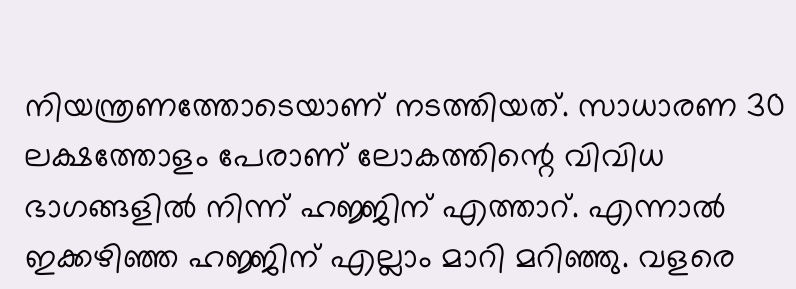നിയന്ത്രണത്തോടെയാണ് നടത്തിയത്. സാധാരണ 30 ലക്ഷത്തോളം പേരാണ് ലോകത്തിന്റെ വിവിധ ഭാഗങ്ങളില്‍ നിന്ന് ഹജ്ജിന് എത്താറ്. എന്നാല്‍ ഇക്കഴിഞ്ഞ ഹജ്ജിന് എല്ലാം മാറി മറിഞ്ഞു. വളരെ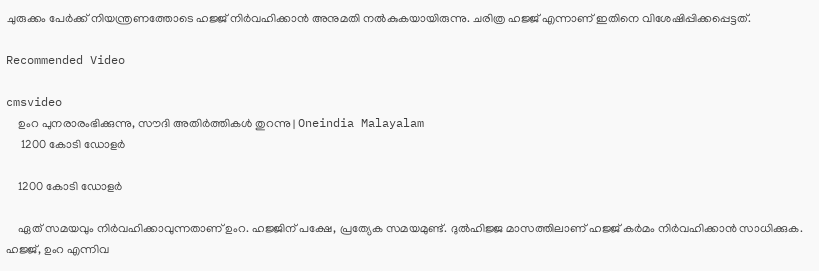ചുരുക്കം പേര്‍ക്ക് നിയന്ത്രണത്തോടെ ഹജ്ജ് നിര്‍വഹിക്കാന്‍ അനുമതി നല്‍കുകയായിരുന്നു. ചരിത്ര ഹജ്ജ് എന്നാണ് ഇതിനെ വിശേഷിപ്പിക്കപ്പെട്ടത്.

Recommended Video

cmsvideo
    ഉംറ പുനരാരംഭിക്കുന്നു, സൗദി അതിര്‍ത്തികള്‍ തുറന്നു | Oneindia Malayalam
     1200 കോടി ഡോളര്‍

    1200 കോടി ഡോളര്‍

    ഏത് സമയവും നിര്‍വഹിക്കാവുന്നതാണ് ഉംറ. ഹജ്ജിന് പക്ഷേ, പ്രത്യേക സമയമുണ്ട്. ദുല്‍ഹിജ്ജ മാസത്തിലാണ് ഹജ്ജ് കര്‍മം നിര്‍വഹിക്കാന്‍ സാധിക്കുക. ഹജ്ജ്, ഉംറ എന്നിവ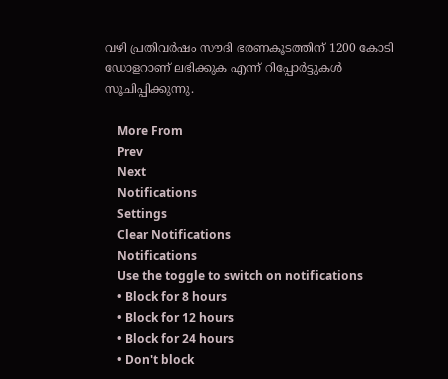വഴി പ്രതിവര്‍ഷം സൗദി ഭരണകൂടത്തിന് 1200 കോടി ഡോളറാണ് ലഭിക്കുക എന്ന് റിപ്പോര്‍ട്ടുകള്‍ സൂചിപ്പിക്കുന്നു.

    More From
    Prev
    Next
    Notifications
    Settings
    Clear Notifications
    Notifications
    Use the toggle to switch on notifications
    • Block for 8 hours
    • Block for 12 hours
    • Block for 24 hours
    • Don't block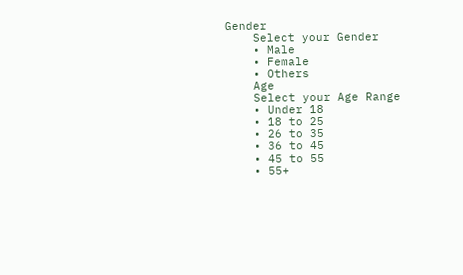Gender
    Select your Gender
    • Male
    • Female
    • Others
    Age
    Select your Age Range
    • Under 18
    • 18 to 25
    • 26 to 35
    • 36 to 45
    • 45 to 55
    • 55+